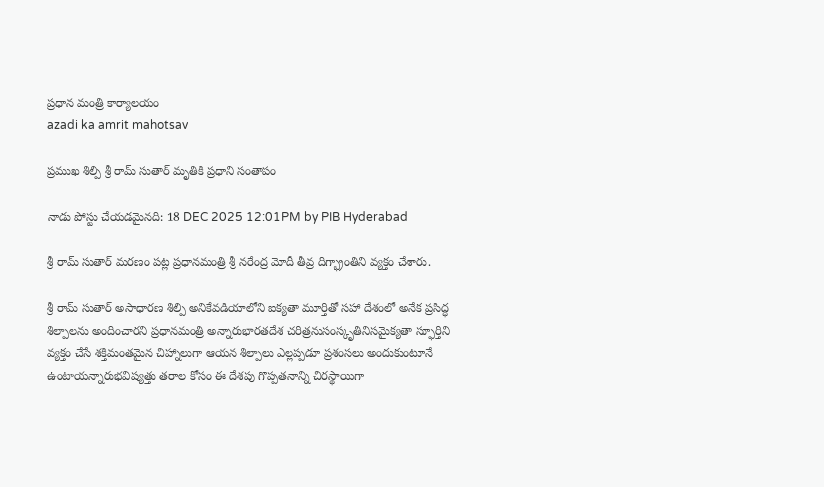ప్రధాన మంత్రి కార్యాలయం
azadi ka amrit mahotsav

ప్రముఖ శిల్పి శ్రీ రామ్ సుతార్ మృతికి ప్రధాని సంతాపం

నాడు పోస్టు చేయడమైనది: 18 DEC 2025 12:01PM by PIB Hyderabad

శ్రీ రామ్ సుతార్ మరణం పట్ల ప్రధానమంత్రి శ్రీ నరేంద్ర మోదీ తీవ్ర దిగ్భ్రాంతిని వ్యక్తం చేశారు.

శ్రీ రామ్ సుతార్ అసాధారణ శిల్పి అనికేవడియాలోని ఐక్యతా మూర్తితో సహా దేశంలో అనేక ప్రసిద్ధ శిల్పాలను అందించారని ప్రధానమంత్రి అన్నారుభారతదేశ చరిత్రనుసంస్కృతినిసమైక్యతా స్ఫూర్తిని వ్యక్తం చేసే శక్తిమంతమైన చిహ్నాలుగా ఆయన శిల్పాలు ఎల్లప్పడూ ప్రశంసలు అందుకుంటూనే ఉంటాయన్నారుభవిష్యత్తు తరాల కోసం ఈ దేశపు గొప్పతనాన్ని చిరస్థాయిగా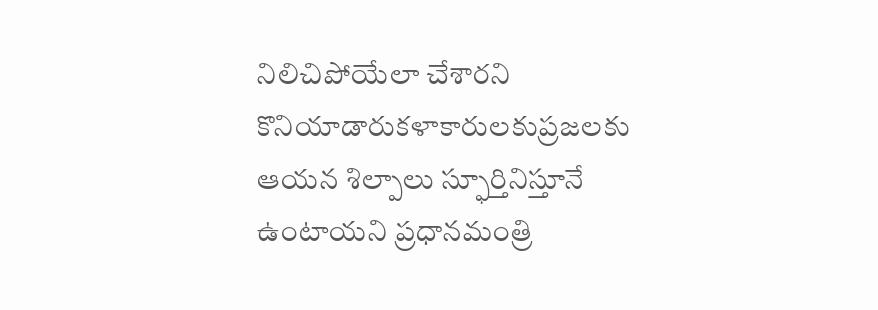నిలిచిపోయేలా చేశారని కొనియాడారుకళాకారులకుప్రజలకు ఆయన శిల్పాలు స్ఫూర్తినిస్తూనే ఉంటాయని ప్రధానమంత్రి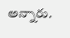అన్నారు.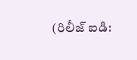(రిలీజ్ ఐడి: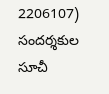2206107) సందర్శకుల సూచీ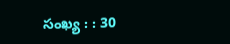సంఖ్య : : 30